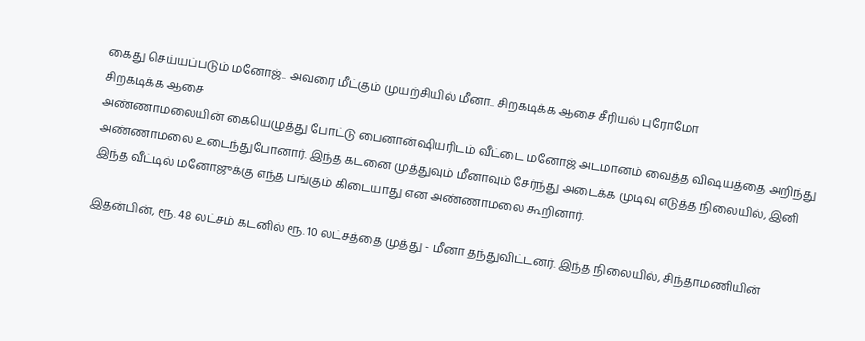கைது செய்யப்படும் மனோஜ்.. அவரை மீட்கும் முயற்சியில் மீனா.. சிறகடிக்க ஆசை சீரியல் புரோமோ
சிறகடிக்க ஆசை
அண்ணாமலையின் கையெழுத்து போட்டு பைனான்ஷியரிடம் வீட்டை மனோஜ் அடமானம் வைத்த விஷயத்தை அறிந்து அண்ணாமலை உடைந்துபோனார். இந்த கடனை முத்துவும் மீனாவும் சேர்ந்து அடைக்க முடிவு எடுத்த நிலையில், இனி இந்த வீட்டில் மனோஜுக்கு எந்த பங்கும் கிடையாது என அண்ணாமலை கூறினார்.

இதன்பின், ரூ. 48 லட்சம் கடனில் ரூ. 10 லட்சத்தை முத்து - மீனா தந்துவிட்டனர். இந்த நிலையில், சிந்தாமணியின்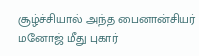சூழ்ச்சியால் அந்த பைனான்சியர் மனோஜ் மீது புகார்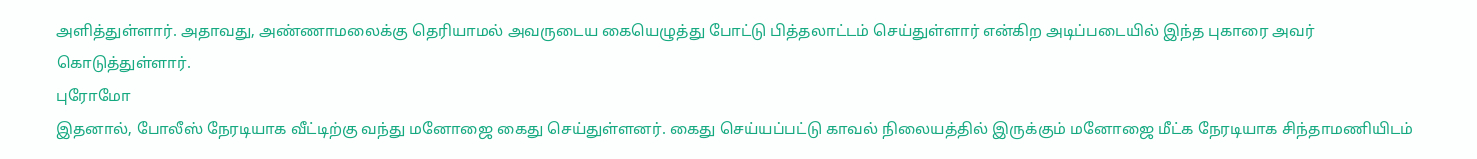அளித்துள்ளார். அதாவது, அண்ணாமலைக்கு தெரியாமல் அவருடைய கையெழுத்து போட்டு பித்தலாட்டம் செய்துள்ளார் என்கிற அடிப்படையில் இந்த புகாரை அவர் கொடுத்துள்ளார்.
புரோமோ
இதனால், போலீஸ் நேரடியாக வீட்டிற்கு வந்து மனோஜை கைது செய்துள்ளனர். கைது செய்யப்பட்டு காவல் நிலையத்தில் இருக்கும் மனோஜை மீட்க நேரடியாக சிந்தாமணியிடம்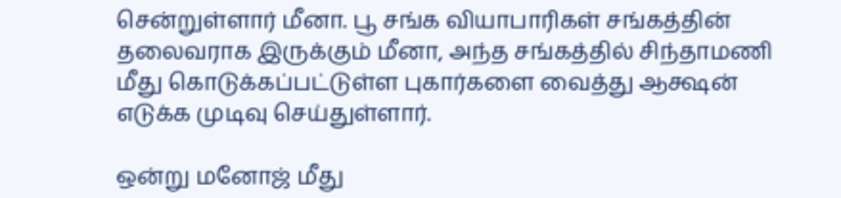சென்றுள்ளார் மீனா. பூ சங்க வியாபாரிகள் சங்கத்தின் தலைவராக இருக்கும் மீனா, அந்த சங்கத்தில் சிந்தாமணி மீது கொடுக்கப்பட்டுள்ள புகார்களை வைத்து ஆக்ஷன் எடுக்க முடிவு செய்துள்ளார்.

ஒன்று மனோஜ் மீது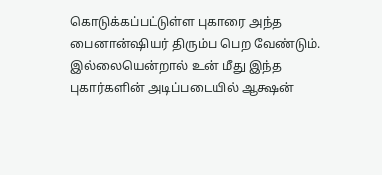கொடுக்கப்பட்டுள்ள புகாரை அந்த பைனான்ஷியர் திரும்ப பெற வேண்டும். இல்லையென்றால் உன் மீது இந்த புகார்களின் அடிப்படையில் ஆக்ஷன்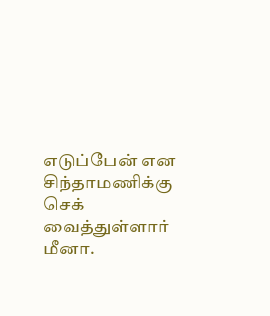எடுப்பேன் என சிந்தாமணிக்கு செக் வைத்துள்ளார் மீனா.